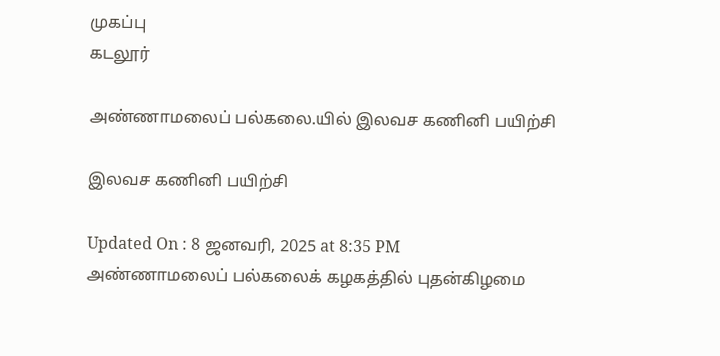முகப்பு
கடலூர்

அண்ணாமலைப் பல்கலை.யில் இலவச கணினி பயிற்சி

இலவச கணினி பயிற்சி

Updated On : 8 ஜனவரி, 2025 at 8:35 PM
அண்ணாமலைப் பல்கலைக் கழகத்தில் புதன்கிழமை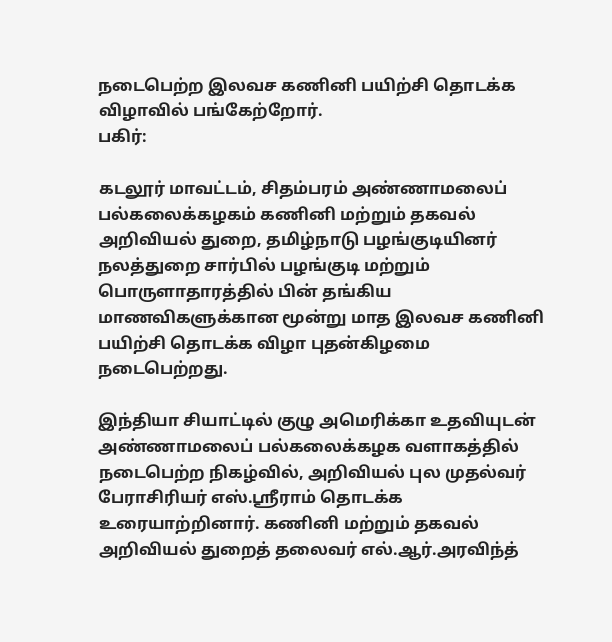நடைபெற்ற இலவச கணினி பயிற்சி தொடக்க விழாவில் பங்கேற்றோர்.
பகிர்:

கடலூர் மாவட்டம், சிதம்பரம் அண்ணாமலைப் பல்கலைக்கழகம் கணினி மற்றும் தகவல் அறிவியல் துறை, தமிழ்நாடு பழங்குடியினர் நலத்துறை சார்பில் பழங்குடி மற்றும் பொருளாதாரத்தில் பின் தங்கிய மாணவிகளுக்கான மூன்று மாத இலவச கணினி பயிற்சி தொடக்க விழா புதன்கிழமை நடைபெற்றது.

இந்தியா சியாட்டில் குழு அமெரிக்கா உதவியுடன் அண்ணாமலைப் பல்கலைக்கழக வளாகத்தில் நடைபெற்ற நிகழ்வில், அறிவியல் புல முதல்வர் பேராசிரியர் எஸ்.ஸ்ரீராம் தொடக்க உரையாற்றினார். கணினி மற்றும் தகவல் அறிவியல் துறைத் தலைவர் எல்.ஆர்.அரவிந்த்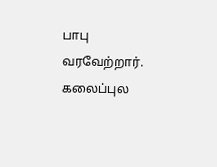பாபு வரவேற்றார். கலைப்புல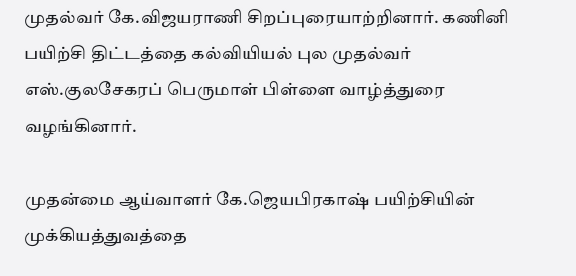முதல்வர் கே.விஜயராணி சிறப்புரையாற்றினார். கணினி பயிற்சி திட்டத்தை கல்வியியல் புல முதல்வர் எஸ்.குலசேகரப் பெருமாள் பிள்ளை வாழ்த்துரை வழங்கினார்.

முதன்மை ஆய்வாளர் கே.ஜெயபிரகாஷ் பயிற்சியின் முக்கியத்துவத்தை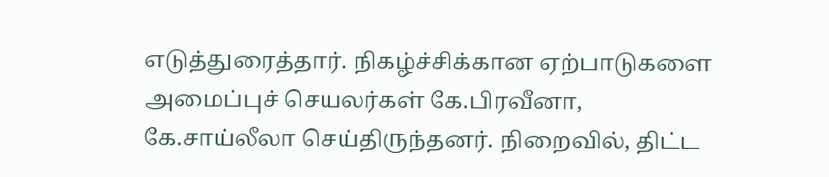எடுத்துரைத்தார். நிகழ்ச்சிக்கான ஏற்பாடுகளை அமைப்புச் செயலர்கள் கே.பிரவீனா, கே.சாய்லீலா செய்திருந்தனர். நிறைவில், திட்ட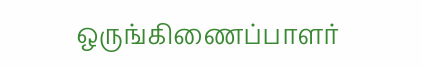ஒருங்கிணைப்பாளர்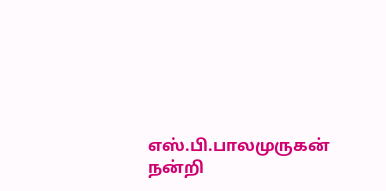எஸ்.பி.பாலமுருகன் நன்றி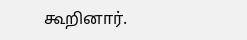கூறினார்.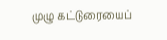முழு கட்டுரையைப்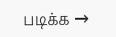படிக்க →